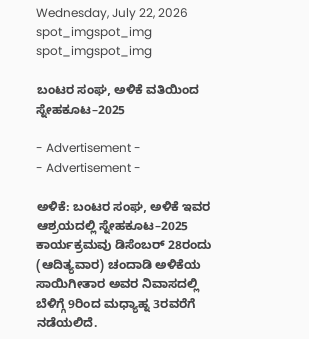Wednesday, July 22, 2026
spot_imgspot_img
spot_imgspot_img

ಬಂಟರ ಸಂಘ, ಅಳಿಕೆ ವತಿಯಿಂದ ಸ್ನೇಹಕೂಟ–2025

- Advertisement -
- Advertisement -

ಅಳಿಕೆ: ಬಂಟರ ಸಂಘ, ಅಳಿಕೆ ಇವರ ಆಶ್ರಯದಲ್ಲಿ ಸ್ನೇಹಕೂಟ–2025 ಕಾರ್ಯಕ್ರಮವು ಡಿಸೆಂಬರ್ 28ರಂದು (ಆದಿತ್ಯವಾರ) ಚಂದಾಡಿ ಅಳಿಕೆಯ ಸಾಯಿಗೀತಾರ ಅವರ ನಿವಾಸದಲ್ಲಿ ಬೆಳಿಗ್ಗೆ 9ರಿಂದ ಮಧ್ಯಾಹ್ನ 3ರವರೆಗೆ ನಡೆಯಲಿದೆ.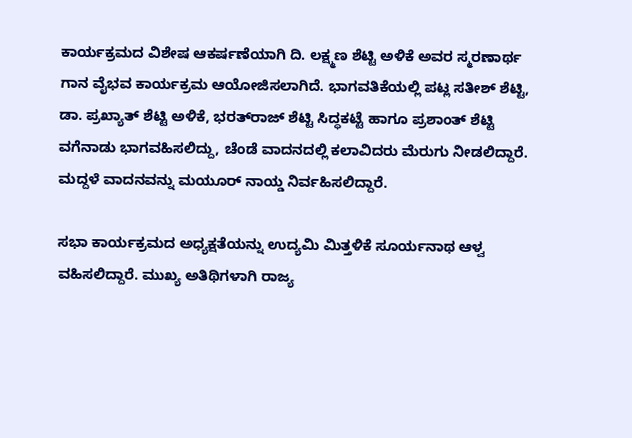ಕಾರ್ಯಕ್ರಮದ ವಿಶೇಷ ಆಕರ್ಷಣೆಯಾಗಿ ದಿ. ಲಕ್ಷ್ಮಣ ಶೆಟ್ಟಿ ಅಳಿಕೆ ಅವರ ಸ್ಮರಣಾರ್ಥ ಗಾನ ವೈಭವ ಕಾರ್ಯಕ್ರಮ ಆಯೋಜಿಸಲಾಗಿದೆ. ಭಾಗವತಿಕೆಯಲ್ಲಿ ಪಟ್ಲ ಸತೀಶ್ ಶೆಟ್ಟಿ, ಡಾ. ಪ್ರಖ್ಯಾತ್ ಶೆಟ್ಟಿ ಅಳಿಕೆ, ಭರತ್‌ರಾಜ್ ಶೆಟ್ಟಿ ಸಿದ್ಧಕಟ್ಟೆ ಹಾಗೂ ಪ್ರಶಾಂತ್ ಶೆಟ್ಟಿ ವಗೆನಾಡು ಭಾಗವಹಿಸಲಿದ್ದು, ಚೆಂಡೆ ವಾದನದಲ್ಲಿ ಕಲಾವಿದರು ಮೆರುಗು ನೀಡಲಿದ್ದಾರೆ. ಮದ್ದಳೆ ವಾದನವನ್ನು ಮಯೂರ್ ನಾಯ್ಡ ನಿರ್ವಹಿಸಲಿದ್ದಾರೆ.

ಸಭಾ ಕಾರ್ಯಕ್ರಮದ ಅಧ್ಯಕ್ಷತೆಯನ್ನು ಉದ್ಯಮಿ ಮಿತ್ತಳಿಕೆ ಸೂರ್ಯನಾಥ ಆಳ್ವ ವಹಿಸಲಿದ್ದಾರೆ. ಮುಖ್ಯ ಅತಿಥಿಗಳಾಗಿ ರಾಜ್ಯ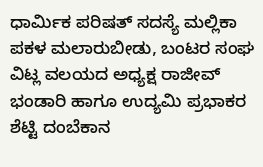ಧಾರ್ಮಿಕ ಪರಿಷತ್‌ ಸದಸ್ಯೆ ಮಲ್ಲಿಕಾ ಪಕಳ ಮಲಾರುಬೀಡು, ಬಂಟರ ಸಂಘ ವಿಟ್ಲ ವಲಯದ ಅಧ್ಯಕ್ಷ ರಾಜೀವ್ ಭಂಡಾರಿ ಹಾಗೂ ಉದ್ಯಮಿ ಪ್ರಭಾಕರ ಶೆಟ್ಟಿ ದಂಬೆಕಾನ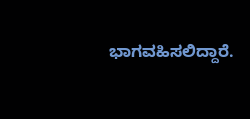ಭಾಗವಹಿಸಲಿದ್ದಾರೆ.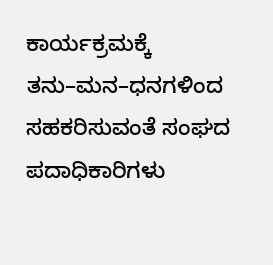ಕಾರ್ಯಕ್ರಮಕ್ಕೆ ತನು–ಮನ–ಧನಗಳಿಂದ ಸಹಕರಿಸುವಂತೆ ಸಂಘದ ಪದಾಧಿಕಾರಿಗಳು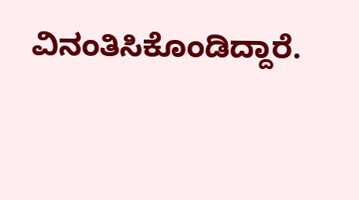ವಿನಂತಿಸಿಕೊಂಡಿದ್ದಾರೆ.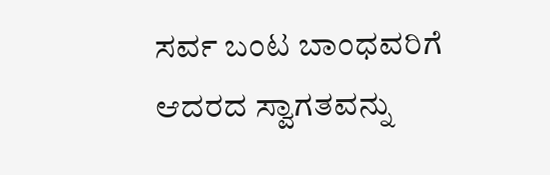ಸರ್ವ ಬಂಟ ಬಾಂಧವರಿಗೆ ಆದರದ ಸ್ವಾಗತವನ್ನು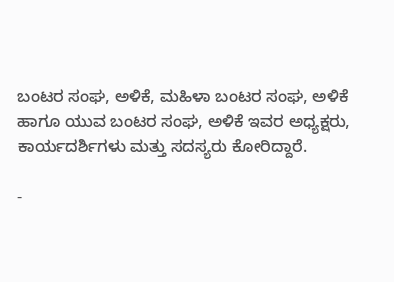ಬಂಟರ ಸಂಘ, ಅಳಿಕೆ, ಮಹಿಳಾ ಬಂಟರ ಸಂಘ, ಅಳಿಕೆ ಹಾಗೂ ಯುವ ಬಂಟರ ಸಂಘ, ಅಳಿಕೆ ಇವರ ಅಧ್ಯಕ್ಷರು, ಕಾರ್ಯದರ್ಶಿಗಳು ಮತ್ತು ಸದಸ್ಯರು ಕೋರಿದ್ದಾರೆ.

-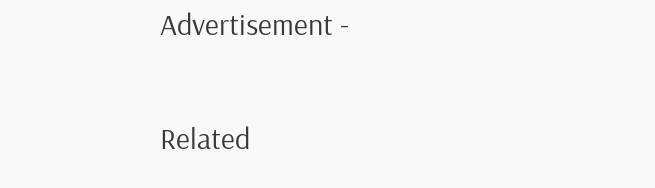Advertisement -

Related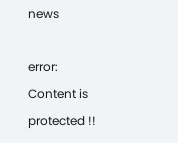news

error: Content is protected !!